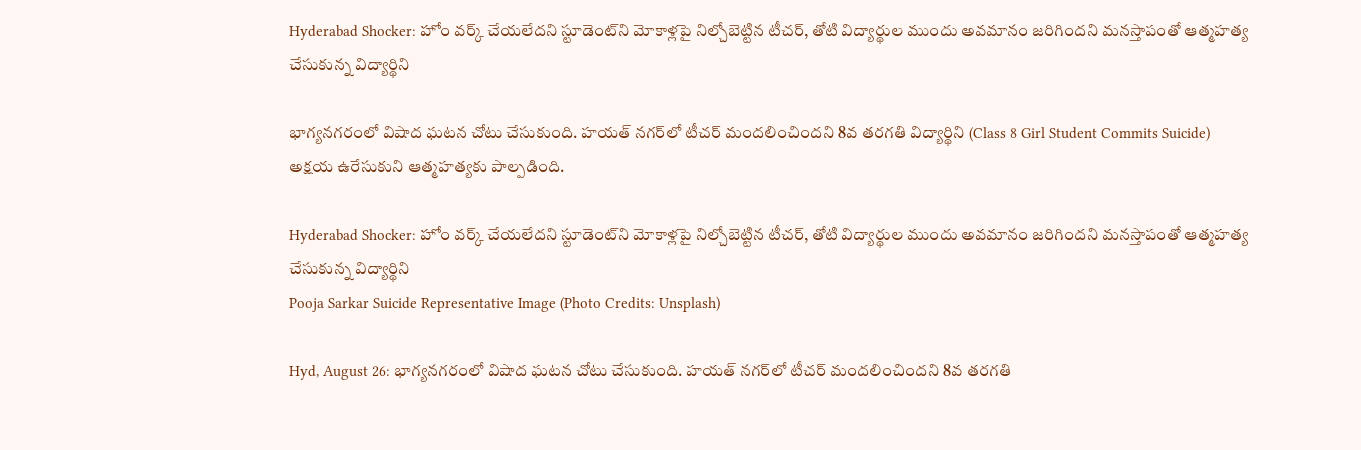Hyderabad Shocker: హోం వర్క్ చేయలేదని స్టూడెంట్‌ని మోకాళ్లపై నిల్చోబెట్టిన టీచర్, తోటి విద్యార్థుల ముందు అవమానం జరిగిందని మనస్తాపంతో ఆత్మహత్య చేసుకున్న విద్యార్థిని

భాగ్యనగరంలో విషాద ఘటన చోటు చేసుకుంది. హయత్ నగర్‌లో టీచర్ మందలించిందని 8వ తరగతి విద్యార్థిని (Class 8 Girl Student Commits Suicide) అక్షయ ఉరేసుకుని ఆత్మహత్యకు పాల్పడింది.

Hyderabad Shocker: హోం వర్క్ చేయలేదని స్టూడెంట్‌ని మోకాళ్లపై నిల్చోబెట్టిన టీచర్, తోటి విద్యార్థుల ముందు అవమానం జరిగిందని మనస్తాపంతో ఆత్మహత్య చేసుకున్న విద్యార్థిని
Pooja Sarkar Suicide Representative Image (Photo Credits: Unsplash)

Hyd, August 26: భాగ్యనగరంలో విషాద ఘటన చోటు చేసుకుంది. హయత్ నగర్‌లో టీచర్ మందలించిందని 8వ తరగతి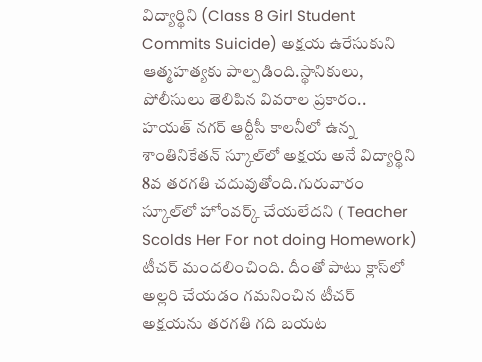విద్యార్థిని (Class 8 Girl Student Commits Suicide) అక్షయ ఉరేసుకుని ఆత్మహత్యకు పాల్పడింది.స్థానికులు, పోలీసులు తెలిపిన వివరాల ప్రకారం.. హయత్ నగర్ ఆర్టీసీ కాలనీలో ఉన్న శాంతినికేతన్ స్కూల్‌లో అక్షయ అనే విద్యార్థిని 8వ తరగతి చదువుతోంది.గురువారం స్కూల్‌లో హోంవర్క్ చేయలేదని ( Teacher Scolds Her For not doing Homework) టీచర్‌ మందలించింది. దీంతో పాటు క్లాస్‌లో అల్లరి చేయడం గమనించిన టీచర్‌ అక్షయను తరగతి గది బయట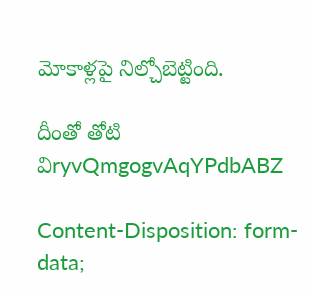మోకాళ్లపై నిల్చోబెట్టింది.

దీంతో తోటి విryvQmgogvAqYPdbABZ

Content-Disposition: form-data;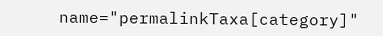name="permalinkTaxa[category]"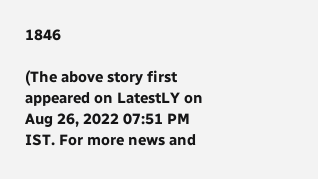1846

(The above story first appeared on LatestLY on Aug 26, 2022 07:51 PM IST. For more news and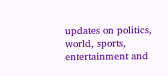updates on politics, world, sports, entertainment and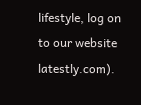lifestyle, log on to our website latestly.com).